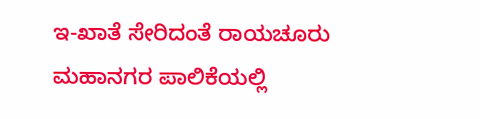ಇ-ಖಾತೆ ಸೇರಿದಂತೆ ರಾಯಚೂರು ಮಹಾನಗರ ಪಾಲಿಕೆಯಲ್ಲಿ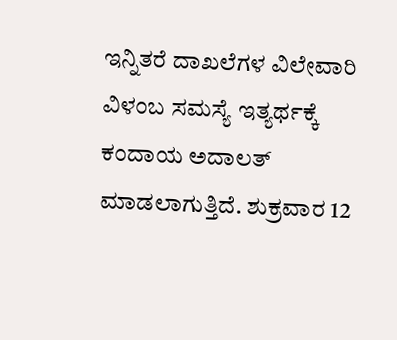ಇನ್ನಿತರೆ ದಾಖಲೆಗಳ ವಿಲೇವಾರಿ ವಿಳಂಬ ಸಮಸ್ಯೆ ಇತ್ಯರ್ಥಕ್ಕೆ ಕಂದಾಯ ಅದಾಲತ್ ಮಾಡಲಾಗುತ್ತಿದೆ. ಶುಕ್ರವಾರ 12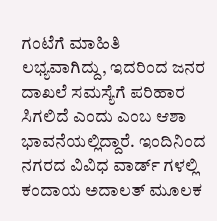ಗಂಟೆಗೆ ಮಾಹಿತಿ ಲಭ್ಯವಾಗಿದ್ದು, ಇದರಿಂದ ಜನರ ದಾಖಲೆ ಸಮಸ್ಯೆಗೆ ಪರಿಹಾರ ಸಿಗಲಿದೆ ಎಂದು ಎಂಬ ಆಶಾ ಭಾವನೆಯಲ್ಲಿದ್ದಾರೆ. ಇಂದಿನಿಂದ ನಗರದ ವಿವಿಧ ವಾರ್ಡ್ ಗಳಲ್ಲಿ ಕಂದಾಯ ಅದಾಲತ್ ಮೂಲಕ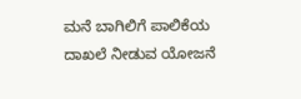ಮನೆ ಬಾಗಿಲಿಗೆ ಪಾಲಿಕೆಯ ದಾಖಲೆ ನೀಡುವ ಯೋಜನೆ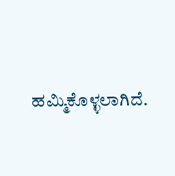ಹಮ್ಮಿಕೊಳ್ಳಲಾಗಿದೆ.